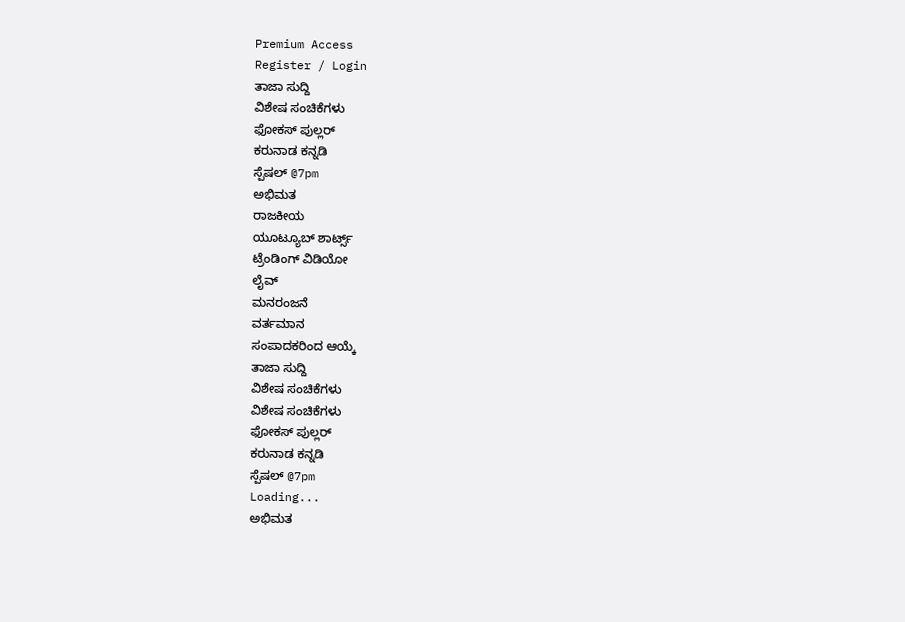Premium Access
Register / Login
ತಾಜಾ ಸುದ್ದಿ
ವಿಶೇಷ ಸಂಚಿಕೆಗಳು
ಫೋಕಸ್ ಪುಲ್ಲರ್
ಕರುನಾಡ ಕನ್ನಡಿ
ಸ್ಪೆಷಲ್ @7pm
ಅಭಿಮತ
ರಾಜಕೀಯ
ಯೂಟ್ಯೂಬ್ ಶಾರ್ಟ್ಸ್
ಟ್ರೆಂಡಿಂಗ್ ವಿಡಿಯೋ
ಲೈವ್
ಮನರಂಜನೆ
ವರ್ತಮಾನ
ಸಂಪಾದಕರಿಂದ ಆಯ್ಕೆ
ತಾಜಾ ಸುದ್ದಿ
ವಿಶೇಷ ಸಂಚಿಕೆಗಳು
ವಿಶೇಷ ಸಂಚಿಕೆಗಳು
ಫೋಕಸ್ ಪುಲ್ಲರ್
ಕರುನಾಡ ಕನ್ನಡಿ
ಸ್ಪೆಷಲ್ @7pm
Loading...
ಅಭಿಮತ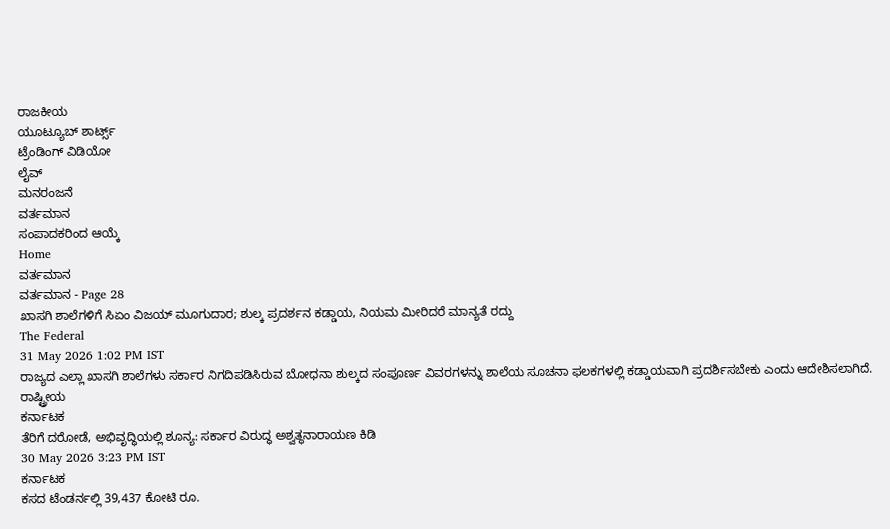ರಾಜಕೀಯ
ಯೂಟ್ಯೂಬ್ ಶಾರ್ಟ್ಸ್
ಟ್ರೆಂಡಿಂಗ್ ವಿಡಿಯೋ
ಲೈವ್
ಮನರಂಜನೆ
ವರ್ತಮಾನ
ಸಂಪಾದಕರಿಂದ ಆಯ್ಕೆ
Home
ವರ್ತಮಾನ
ವರ್ತಮಾನ - Page 28
ಖಾಸಗಿ ಶಾಲೆಗಳಿಗೆ ಸಿಏಂ ವಿಜಯ್ ಮೂಗುದಾರ; ಶುಲ್ಕ ಪ್ರದರ್ಶನ ಕಡ್ಡಾಯ, ನಿಯಮ ಮೀರಿದರೆ ಮಾನ್ಯತೆ ರದ್ದು
The Federal
31 May 2026 1:02 PM IST
ರಾಜ್ಯದ ಎಲ್ಲಾ ಖಾಸಗಿ ಶಾಲೆಗಳು ಸರ್ಕಾರ ನಿಗದಿಪಡಿಸಿರುವ ಬೋಧನಾ ಶುಲ್ಕದ ಸಂಪೂರ್ಣ ವಿವರಗಳನ್ನು ಶಾಲೆಯ ಸೂಚನಾ ಫಲಕಗಳಲ್ಲಿ ಕಡ್ಡಾಯವಾಗಿ ಪ್ರದರ್ಶಿಸಬೇಕು ಎಂದು ಆದೇಶಿಸಲಾಗಿದೆ.
ರಾಷ್ಟ್ರೀಯ
ಕರ್ನಾಟಕ
ತೆರಿಗೆ ದರೋಡೆ, ಅಭಿವೃದ್ಧಿಯಲ್ಲಿ ಶೂನ್ಯ: ಸರ್ಕಾರ ವಿರುದ್ಧ ಅಶ್ವತ್ಥನಾರಾಯಣ ಕಿಡಿ
30 May 2026 3:23 PM IST
ಕರ್ನಾಟಕ
ಕಸದ ಟೆಂಡರ್ನಲ್ಲಿ 39,437 ಕೋಟಿ ರೂ.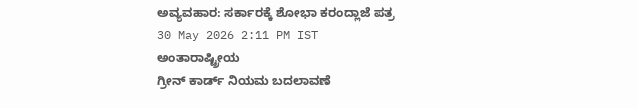ಅವ್ಯವಹಾರ: ಸರ್ಕಾರಕ್ಕೆ ಶೋಭಾ ಕರಂದ್ಲಾಜೆ ಪತ್ರ
30 May 2026 2:11 PM IST
ಅಂತಾರಾಷ್ಟ್ರೀಯ
ಗ್ರೀನ್ ಕಾರ್ಡ್ ನಿಯಮ ಬದಲಾವಣೆ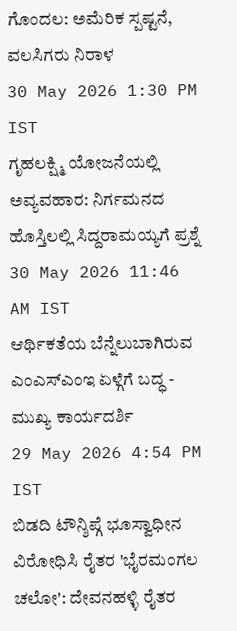ಗೊಂದಲ: ಅಮೆರಿಕ ಸ್ಪಷ್ಟನೆ, ವಲಸಿಗರು ನಿರಾಳ
30 May 2026 1:30 PM IST
ಗೃಹಲಕ್ಷ್ಮಿ ಯೋಜನೆಯಲ್ಲಿ ಅವ್ಯವಹಾರ: ನಿರ್ಗಮನದ ಹೊಸ್ತಿಲಲ್ಲಿ ಸಿದ್ದರಾಮಯ್ಯಗೆ ಪ್ರಶ್ನೆ
30 May 2026 11:46 AM IST
ಆರ್ಥಿಕತೆಯ ಬೆನ್ನೆಲುಬಾಗಿರುವ ಎಂಎಸ್ಎಂಇ ಏಳ್ಗೆಗೆ ಬದ್ಧ - ಮುಖ್ಯ ಕಾರ್ಯದರ್ಶಿ
29 May 2026 4:54 PM IST
ಬಿಡದಿ ಟೌನ್ಶಿಪ್ಗೆ ಭೂಸ್ವಾಧೀನ ವಿರೋಧಿಸಿ ರೈತರ 'ಭೈರಮಂಗಲ ಚಲೋ': ದೇವನಹಳ್ಳಿ ರೈತರ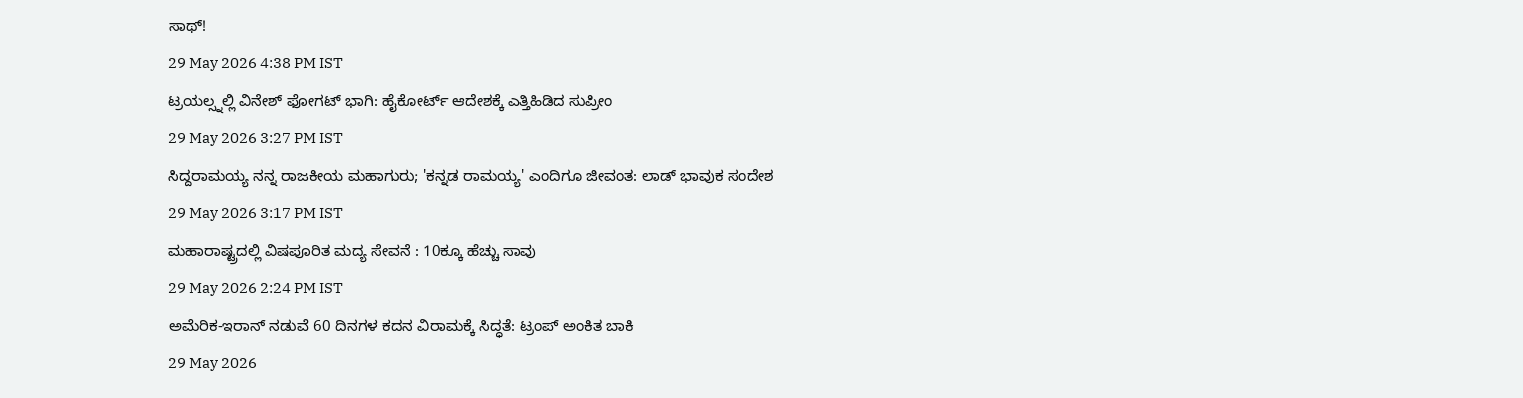ಸಾಥ್!
29 May 2026 4:38 PM IST
ಟ್ರಯಲ್ಸ್ನಲ್ಲಿ ವಿನೇಶ್ ಫೋಗಟ್ ಭಾಗಿ: ಹೈಕೋರ್ಟ್ ಆದೇಶಕ್ಕೆ ಎತ್ತಿಹಿಡಿದ ಸುಪ್ರೀಂ
29 May 2026 3:27 PM IST
ಸಿದ್ದರಾಮಯ್ಯ ನನ್ನ ರಾಜಕೀಯ ಮಹಾಗುರು; 'ಕನ್ನಡ ರಾಮಯ್ಯ' ಎಂದಿಗೂ ಜೀವಂತ: ಲಾಡ್ ಭಾವುಕ ಸಂದೇಶ
29 May 2026 3:17 PM IST
ಮಹಾರಾಷ್ಟ್ರದಲ್ಲಿ ವಿಷಪೂರಿತ ಮದ್ಯ ಸೇವನೆ : 10ಕ್ಕೂ ಹೆಚ್ಚು ಸಾವು
29 May 2026 2:24 PM IST
ಅಮೆರಿಕ-ಇರಾನ್ ನಡುವೆ 60 ದಿನಗಳ ಕದನ ವಿರಾಮಕ್ಕೆ ಸಿದ್ಧತೆ: ಟ್ರಂಪ್ ಅಂಕಿತ ಬಾಕಿ
29 May 2026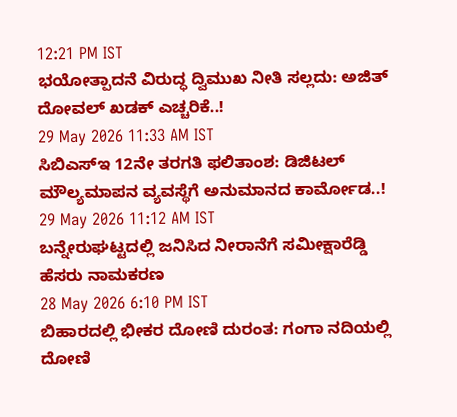12:21 PM IST
ಭಯೋತ್ಪಾದನೆ ವಿರುದ್ಧ ದ್ವಿಮುಖ ನೀತಿ ಸಲ್ಲದು: ಅಜಿತ್ ದೋವಲ್ ಖಡಕ್ ಎಚ್ಚರಿಕೆ..!
29 May 2026 11:33 AM IST
ಸಿಬಿಎಸ್ಇ 12ನೇ ತರಗತಿ ಫಲಿತಾಂಶ: ಡಿಜಿಟಲ್ ಮೌಲ್ಯಮಾಪನ ವ್ಯವಸ್ಥೆಗೆ ಅನುಮಾನದ ಕಾರ್ಮೋಡ..!
29 May 2026 11:12 AM IST
ಬನ್ನೇರುಘಟ್ಟದಲ್ಲಿ ಜನಿಸಿದ ನೀರಾನೆಗೆ ಸಮೀಕ್ಷಾರೆಡ್ಡಿ ಹೆಸರು ನಾಮಕರಣ
28 May 2026 6:10 PM IST
ಬಿಹಾರದಲ್ಲಿ ಭೀಕರ ದೋಣಿ ದುರಂತ: ಗಂಗಾ ನದಿಯಲ್ಲಿ ದೋಣಿ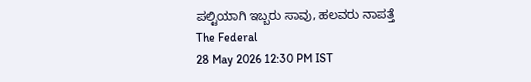ಪಲ್ಟಿಯಾಗಿ ಇಬ್ಬರು ಸಾವು, ಹಲವರು ನಾಪತ್ತೆ
The Federal
28 May 2026 12:30 PM IST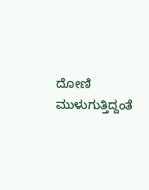ದೋಣಿ ಮುಳುಗುತ್ತಿದ್ದಂತೆ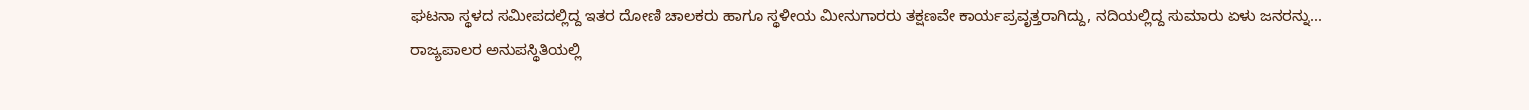ಘಟನಾ ಸ್ಥಳದ ಸಮೀಪದಲ್ಲಿದ್ದ ಇತರ ದೋಣಿ ಚಾಲಕರು ಹಾಗೂ ಸ್ಥಳೀಯ ಮೀನುಗಾರರು ತಕ್ಷಣವೇ ಕಾರ್ಯಪ್ರವೃತ್ತರಾಗಿದ್ದು, ನದಿಯಲ್ಲಿದ್ದ ಸುಮಾರು ಏಳು ಜನರನ್ನು...
ರಾಜ್ಯಪಾಲರ ಅನುಪಸ್ಥಿತಿಯಲ್ಲಿ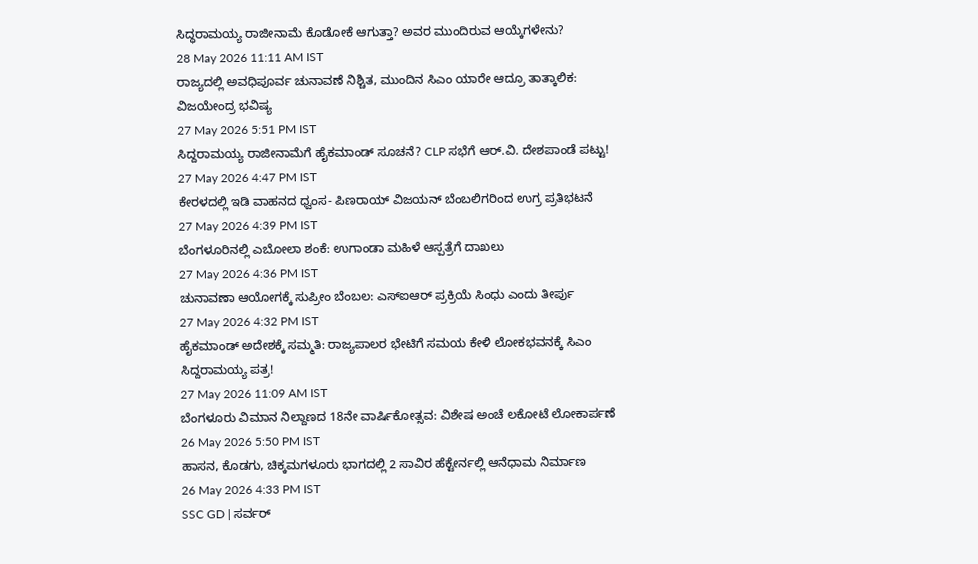ಸಿದ್ಧರಾಮಯ್ಯ ರಾಜೀನಾಮೆ ಕೊಡೋಕೆ ಆಗುತ್ತಾ? ಅವರ ಮುಂದಿರುವ ಆಯ್ಕೆಗಳೇನು?
28 May 2026 11:11 AM IST
ರಾಜ್ಯದಲ್ಲಿ ಅವಧಿಪೂರ್ವ ಚುನಾವಣೆ ನಿಶ್ಚಿತ, ಮುಂದಿನ ಸಿಎಂ ಯಾರೇ ಆದ್ರೂ ತಾತ್ಕಾಲಿಕ: ವಿಜಯೇಂದ್ರ ಭವಿಷ್ಯ
27 May 2026 5:51 PM IST
ಸಿದ್ದರಾಮಯ್ಯ ರಾಜೀನಾಮೆಗೆ ಹೈಕಮಾಂಡ್ ಸೂಚನೆ? CLP ಸಭೆಗೆ ಆರ್.ವಿ. ದೇಶಪಾಂಡೆ ಪಟ್ಟು!
27 May 2026 4:47 PM IST
ಕೇರಳದಲ್ಲಿ ಇಡಿ ವಾಹನದ ಧ್ವಂಸ- ಪಿಣರಾಯ್ ವಿಜಯನ್ ಬೆಂಬಲಿಗರಿಂದ ಉಗ್ರ ಪ್ರತಿಭಟನೆ
27 May 2026 4:39 PM IST
ಬೆಂಗಳೂರಿನಲ್ಲಿ ಎಬೋಲಾ ಶಂಕೆ: ಉಗಾಂಡಾ ಮಹಿಳೆ ಆಸ್ಪತ್ರೆಗೆ ದಾಖಲು
27 May 2026 4:36 PM IST
ಚುನಾವಣಾ ಆಯೋಗಕ್ಕೆ ಸುಪ್ರೀಂ ಬೆಂಬಲ: ಎಸ್ಐಆರ್ ಪ್ರಕ್ರಿಯೆ ಸಿಂಧು ಎಂದು ತೀರ್ಪು
27 May 2026 4:32 PM IST
ಹೈಕಮಾಂಡ್ ಅದೇಶಕ್ಕೆ ಸಮ್ಮತಿ: ರಾಜ್ಯಪಾಲರ ಭೇಟಿಗೆ ಸಮಯ ಕೇಳಿ ಲೋಕಭವನಕ್ಕೆ ಸಿಎಂ ಸಿದ್ದರಾಮಯ್ಯ ಪತ್ರ!
27 May 2026 11:09 AM IST
ಬೆಂಗಳೂರು ವಿಮಾನ ನಿಲ್ದಾಣದ 18ನೇ ವಾರ್ಷಿಕೋತ್ಸವ: ವಿಶೇಷ ಅಂಚೆ ಲಕೋಟೆ ಲೋಕಾರ್ಪಣೆ
26 May 2026 5:50 PM IST
ಹಾಸನ, ಕೊಡಗು, ಚಿಕ್ಕಮಗಳೂರು ಭಾಗದಲ್ಲಿ 2 ಸಾವಿರ ಹೆಕ್ಟೇರ್ನಲ್ಲಿ ಆನೆಧಾಮ ನಿರ್ಮಾಣ
26 May 2026 4:33 PM IST
SSC GD | ಸರ್ವರ್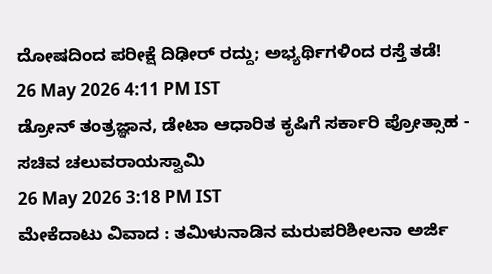ದೋಷದಿಂದ ಪರೀಕ್ಷೆ ದಿಢೀರ್ ರದ್ದು; ಅಭ್ಯರ್ಥಿಗಳಿಂದ ರಸ್ತೆ ತಡೆ!
26 May 2026 4:11 PM IST
ಡ್ರೋನ್ ತಂತ್ರಜ್ಞಾನ, ಡೇಟಾ ಆಧಾರಿತ ಕೃಷಿಗೆ ಸರ್ಕಾರಿ ಪ್ರೋತ್ಸಾಹ - ಸಚಿವ ಚಲುವರಾಯಸ್ವಾಮಿ
26 May 2026 3:18 PM IST
ಮೇಕೆದಾಟು ವಿವಾದ : ತಮಿಳುನಾಡಿನ ಮರುಪರಿಶೀಲನಾ ಅರ್ಜಿ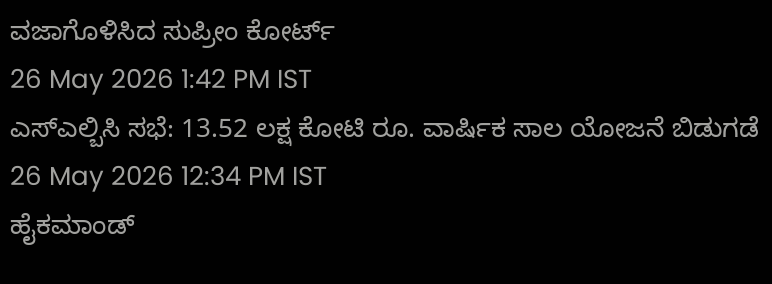ವಜಾಗೊಳಿಸಿದ ಸುಪ್ರೀಂ ಕೋರ್ಟ್
26 May 2026 1:42 PM IST
ಎಸ್ಎಲ್ಬಿಸಿ ಸಭೆ: 13.52 ಲಕ್ಷ ಕೋಟಿ ರೂ. ವಾರ್ಷಿಕ ಸಾಲ ಯೋಜನೆ ಬಿಡುಗಡೆ
26 May 2026 12:34 PM IST
ಹೈಕಮಾಂಡ್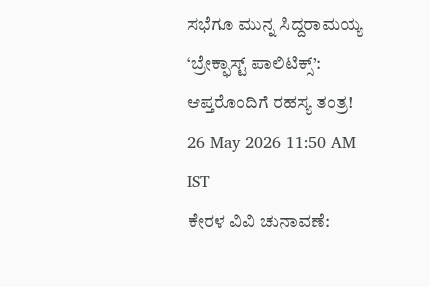ಸಭೆಗೂ ಮುನ್ನ ಸಿದ್ದರಾಮಯ್ಯ ‘ಬ್ರೇಕ್ಫಾಸ್ಟ್ ಪಾಲಿಟಿಕ್ಸ್’: ಆಪ್ತರೊಂದಿಗೆ ರಹಸ್ಯ ತಂತ್ರ!
26 May 2026 11:50 AM IST
ಕೇರಳ ವಿವಿ ಚುನಾವಣೆ: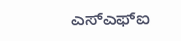ಎಸ್ಎಫ್ಐ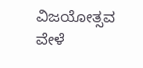ವಿಜಯೋತ್ಸವ ವೇಳೆ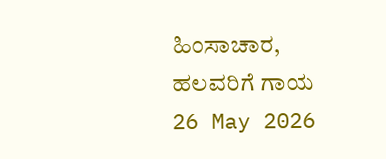ಹಿಂಸಾಚಾರ, ಹಲವರಿಗೆ ಗಾಯ
26 May 2026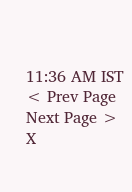11:36 AM IST
< Prev Page
Next Page >
X